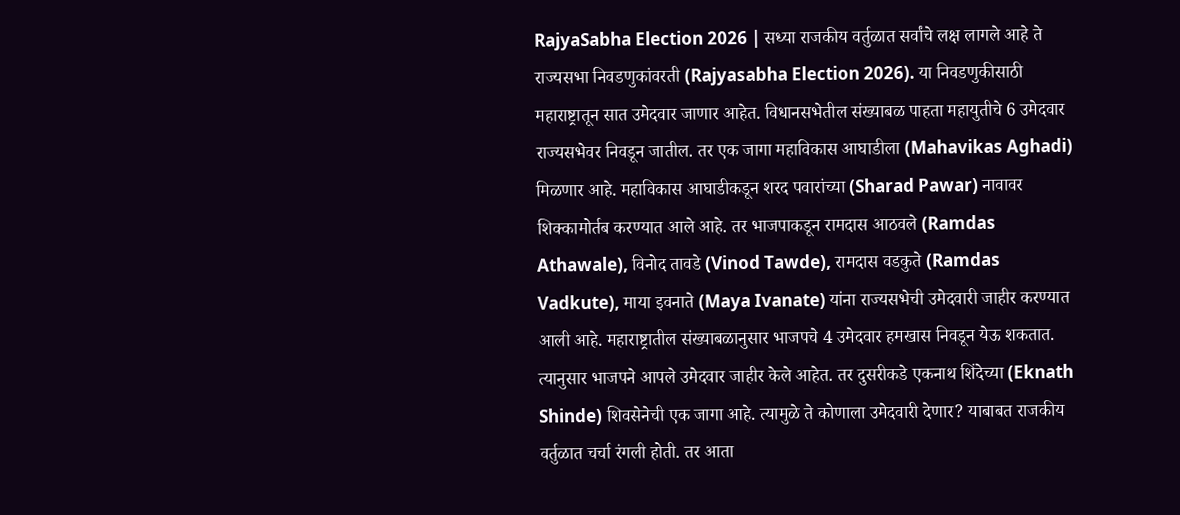RajyaSabha Election 2026 | सध्या राजकीय वर्तुळात सर्वांचे लक्ष लागले आहे ते राज्यसभा निवडणुकांवरती (Rajyasabha Election 2026). या निवडणुकीसाठी महाराष्ट्रातून सात उमेदवार जाणार आहेत. विधानसभेतील संख्याबळ पाहता महायुतीचे 6 उमेदवार राज्यसभेवर निवडून जातील. तर एक जागा महाविकास आघाडीला (Mahavikas Aghadi) मिळणार आहे. महाविकास आघाडीकडून शरद पवारांच्या (Sharad Pawar) नावावर शिक्कामोर्तब करण्यात आले आहे. तर भाजपाकडून रामदास आठवले (Ramdas Athawale), विनोद तावडे (Vinod Tawde), रामदास वडकुते (Ramdas Vadkute), माया इवनाते (Maya Ivanate) यांना राज्यसभेची उमेदवारी जाहीर करण्यात आली आहे. महाराष्ट्रातील संख्याबळानुसार भाजपचे 4 उमेदवार हमखास निवडून येऊ शकतात. त्यानुसार भाजपने आपले उमेदवार जाहीर केले आहेत. तर दुसरीकडे एकनाथ शिंदेच्या (Eknath Shinde) शिवसेनेची एक जागा आहे. त्यामुळे ते कोणाला उमेदवारी देणार? याबाबत राजकीय वर्तुळात चर्चा रंगली होती. तर आता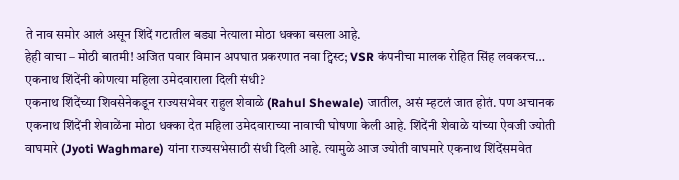ते नाव समोर आलं असून शिंदें गटातील बड्या नेत्याला मोठा धक्का बसला आहे.
हेही वाचा – मोठी बातमी! अजित पवार विमान अपघात प्रकरणात नवा ट्विस्ट; VSR कंपनीचा मालक रोहित सिंह लवकरच…
एकनाथ शिंदेंनी कोणत्या महिला उमेदवाराला दिली संधी?
एकनाथ शिंदेंच्या शिवसेनेकडून राज्यसभेवर राहुल शेवाळे (Rahul Shewale) जातील, असं म्हटलं जात होतं. पण अचानक एकनाथ शिंदेंनी शेवाळेंना मोठा धक्का देत महिला उमेदवाराच्या नावाची घोषणा केली आहे. शिंदेंनी शेवाळे यांच्या ऐवजी ज्योती वाघमारे (Jyoti Waghmare) यांना राज्यसभेसाठी संधी दिली आहे. त्यामुळे आज ज्योती वाघमारे एकनाथ शिंदेंसमवेत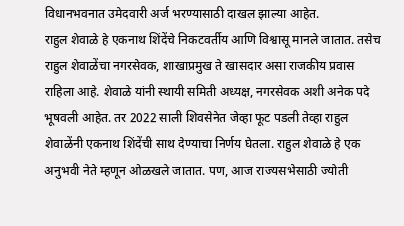विधानभवनात उमेदवारी अर्ज भरण्यासाठी दाखल झाल्या आहेत.
राहुल शेवाळे हे एकनाथ शिंदेंचे निकटवर्तीय आणि विश्वासू मानले जातात. तसेच राहुल शेवाळेंचा नगरसेवक, शाखाप्रमुख ते खासदार असा राजकीय प्रवास राहिला आहे. शेवाळे यांनी स्थायी समिती अध्यक्ष, नगरसेवक अशी अनेक पदे भूषवली आहेत. तर 2022 साली शिवसेनेत जेव्हा फूट पडली तेव्हा राहुल शेवाळेंनी एकनाथ शिंदेंची साथ देण्याचा निर्णय घेतला. राहुल शेवाळे हे एक अनुभवी नेते म्हणून ओळखले जातात. पण, आज राज्यसभेसाठी ज्योती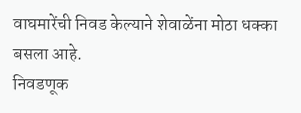वाघमारेंची निवड केल्याने शेवाळेंना मोठा धक्का बसला आहे.
निवडणूक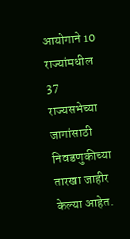आयोगाने 10 राज्यांमधील 37 राज्यसभेच्या जागांसाठी निवडणुकीच्या तारखा जाहीर केल्या आहेत.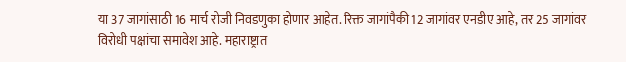या 37 जागांसाठी 16 मार्च रोजी निवडणुका होणार आहेत. रिक्त जागांपैकी 12 जागांवर एनडीए आहे, तर 25 जागांवर विरोधी पक्षांचा समावेश आहे. महाराष्ट्रात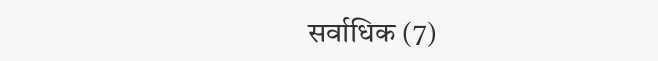सर्वाधिक (7)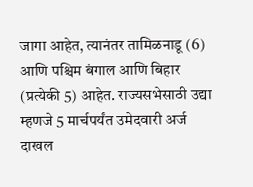जागा आहेत, त्यानंतर तामिळनाडू (6) आणि पश्चिम बंगाल आणि बिहार (प्रत्येकी 5) आहेत. राज्यसभेसाठी उद्या म्हणजे 5 मार्चपर्यंत उमेदवारी अर्ज दाखल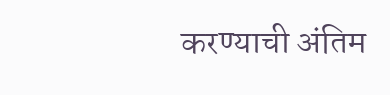करण्याची अंतिम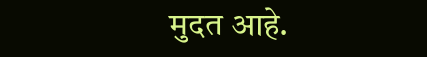मुदत आहे.